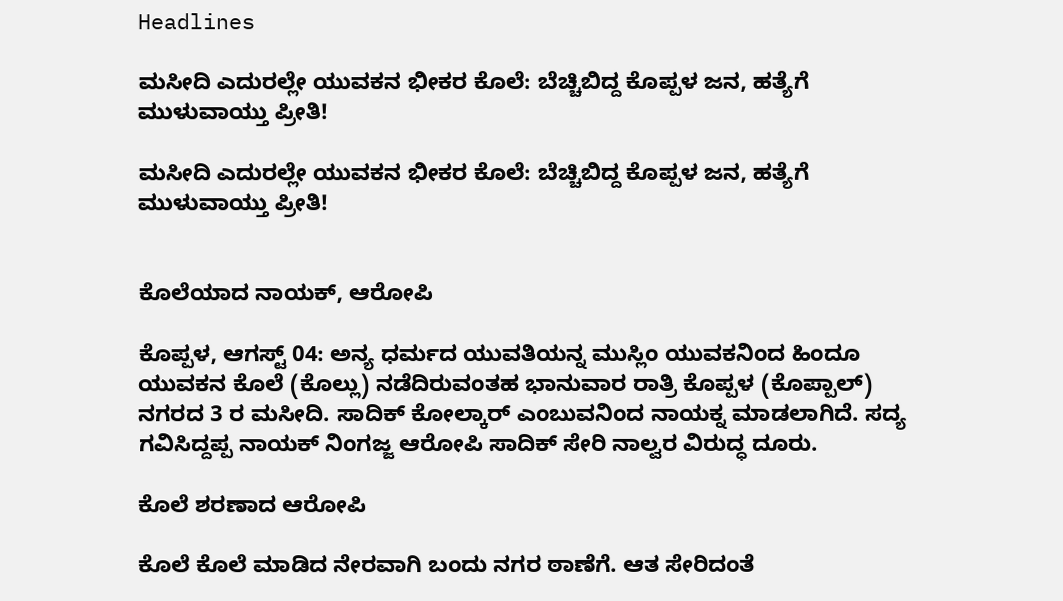Headlines

ಮಸೀದಿ ಎದುರಲ್ಲೇ ಯುವಕನ ಭೀಕರ ಕೊಲೆ: ಬೆಚ್ಚಿಬಿದ್ದ ಕೊಪ್ಪಳ ಜನ, ಹತ್ಯೆಗೆ ಮುಳುವಾಯ್ತು ಪ್ರೀತಿ!

ಮಸೀದಿ ಎದುರಲ್ಲೇ ಯುವಕನ ಭೀಕರ ಕೊಲೆ: ಬೆಚ್ಚಿಬಿದ್ದ ಕೊಪ್ಪಳ ಜನ, ಹತ್ಯೆಗೆ ಮುಳುವಾಯ್ತು ಪ್ರೀತಿ!


ಕೊಲೆಯಾದ ನಾಯಕ್, ಆರೋಪಿ

ಕೊಪ್ಪಳ, ಆಗಸ್ಟ್ 04: ಅನ್ಯ ಧರ್ಮದ ಯುವತಿಯನ್ನ ಮುಸ್ಲಿಂ ಯುವಕನಿಂದ ಹಿಂದೂ ಯುವಕನ ಕೊಲೆ (ಕೊಲ್ಲು) ನಡೆದಿರುವಂತಹ ಭಾನುವಾರ ರಾತ್ರಿ ಕೊಪ್ಪಳ (ಕೊಪ್ಪಾಲ್) ನಗರದ 3 ರ ಮಸೀದಿ. ಸಾದಿಕ್ ಕೋಲ್ಕಾರ್ ಎಂಬುವನಿಂದ ನಾಯಕ್ನ ಮಾಡಲಾಗಿದೆ. ಸದ್ಯ ಗವಿಸಿದ್ದಪ್ಪ ನಾಯಕ್ ನಿಂಗಜ್ಜ ಆರೋಪಿ ಸಾದಿಕ್ ಸೇರಿ ನಾಲ್ವರ ವಿರುದ್ಧ ದೂರು.

ಕೊಲೆ ಶರಣಾದ ಆರೋಪಿ

ಕೊಲೆ ಕೊಲೆ ಮಾಡಿದ ನೇರವಾಗಿ ಬಂದು ನಗರ ಠಾಣೆಗೆ. ಆತ ಸೇರಿದಂತೆ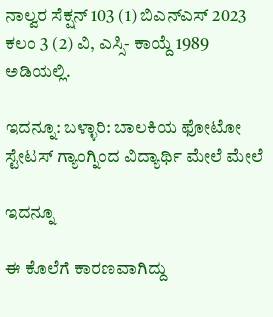ನಾಲ್ವರ ಸೆಕ್ಷನ್ 103 (1) ಬಿಎನ್ಎಸ್ 2023 ಕಲಂ 3 (2) ವಿ, ಎಸ್ಸಿ- ಕಾಯ್ದೆ 1989 ಅಡಿಯಲ್ಲಿ.

ಇದನ್ನೂ: ಬಳ್ಳಾರಿ: ಬಾಲಕಿಯ ಫೋಟೋ ಸ್ಟೇಟಸ್ ಗ್ಯಾಂಗ್ನಿಂದ ವಿದ್ಯಾರ್ಥಿ ಮೇಲೆ ಮೇಲೆ

ಇದನ್ನೂ

ಈ ಕೊಲೆಗೆ ಕಾರಣವಾಗಿದ್ದು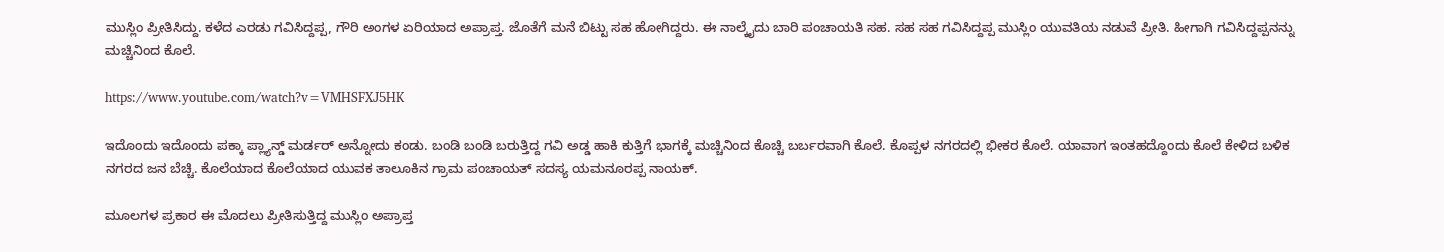ಮುಸ್ಲಿಂ ಪ್ರೀತಿಸಿದ್ದು. ಕಳೆದ ಎರಡು ಗವಿಸಿದ್ದಪ್ಪ, ಗೌರಿ ಅಂಗಳ ಏರಿಯಾದ ಅಪ್ರಾಪ್ತ. ಜೊತೆಗೆ ಮನೆ ಬಿಟ್ಟು ಸಹ ಹೋಗಿದ್ದರು. ಈ ನಾಲ್ಕೈದು ಬಾರಿ ಪಂಚಾಯತಿ ಸಹ. ಸಹ ಸಹ ಗವಿಸಿದ್ದಪ್ಪ ಮುಸ್ಲಿಂ ಯುವತಿಯ ನಡುವೆ ಪ್ರೀತಿ. ಹೀಗಾಗಿ ಗವಿಸಿದ್ದಪ್ಪನನ್ನು ಮಚ್ಚಿನಿಂದ ಕೊಲೆ.

https://www.youtube.com/watch?v=VMHSFXJ5HK

ಇದೊಂದು ಇದೊಂದು ಪಕ್ಕಾ ಪ್ಲ್ಯಾನ್ಡ್ ಮರ್ಡರ್ ಅನ್ನೋದು ಕಂಡು. ಬಂಡಿ ಬಂಡಿ ಬರುತ್ತಿದ್ದ ಗವಿ ಅಡ್ಡ ಹಾಕಿ ಕುತ್ತಿಗೆ ಭಾಗಕ್ಕೆ ಮಚ್ಚಿನಿಂದ ಕೊಚ್ಚಿ ಬರ್ಬರವಾಗಿ ಕೊಲೆ. ಕೊಪ್ಪಳ ನಗರದಲ್ಲಿ ಭೀಕರ ಕೊಲೆ. ಯಾವಾಗ ಇಂತಹದ್ದೊಂದು ಕೊಲೆ ಕೇಳಿದ ಬಳಿಕ ನಗರದ ಜನ ಬೆಚ್ಚಿ. ಕೊಲೆಯಾದ ಕೊಲೆಯಾದ ಯುವಕ ತಾಲೂಕಿನ ಗ್ರಾಮ ಪಂಚಾಯತ್ ಸದಸ್ಯ ಯಮನೂರಪ್ಪ ನಾಯಕ್.

ಮೂಲಗಳ ಪ್ರಕಾರ ಈ ಮೊದಲು ಪ್ರೀತಿಸುತ್ತಿದ್ದ ಮುಸ್ಲಿಂ ಅಪ್ರಾಪ್ತ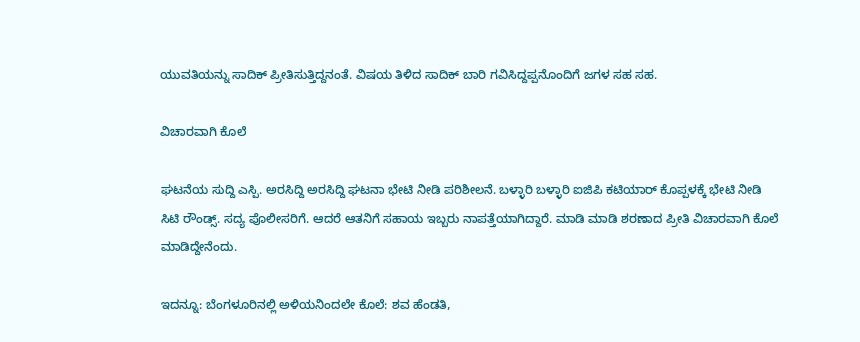ಯುವತಿಯನ್ನು ಸಾದಿಕ್ ಪ್ರೀತಿಸುತ್ತಿದ್ದನಂತೆ. ವಿಷಯ ತಿಳಿದ ಸಾದಿಕ್ ಬಾರಿ ಗವಿಸಿದ್ದಪ್ಪನೊಂದಿಗೆ ಜಗಳ ಸಹ ಸಹ.

ವಿಚಾರವಾಗಿ ಕೊಲೆ

ಘಟನೆಯ ಸುದ್ದಿ ಎಸ್ಪಿ. ಅರಸಿದ್ದಿ ಅರಸಿದ್ದಿ ಘಟನಾ ಭೇಟಿ ನೀಡಿ ಪರಿಶೀಲನೆ. ಬಳ್ಳಾರಿ ಬಳ್ಳಾರಿ ಐಜಿಪಿ ಕಟಿಯಾರ್ ಕೊಪ್ಪಳಕ್ಕೆ ಭೇಟಿ ನೀಡಿ ಸಿಟಿ ರೌಂಡ್ಸ್. ಸದ್ಯ ಪೊಲೀಸರಿಗೆ. ಆದರೆ ಆತನಿಗೆ ಸಹಾಯ ಇಬ್ಬರು ನಾಪತ್ತೆಯಾಗಿದ್ದಾರೆ. ಮಾಡಿ ಮಾಡಿ ಶರಣಾದ ಪ್ರೀತಿ ವಿಚಾರವಾಗಿ ಕೊಲೆ ಮಾಡಿದ್ದೇನೆಂದು.

ಇದನ್ನೂ: ಬೆಂಗಳೂರಿನಲ್ಲಿ ಅಳಿಯನಿಂದಲೇ ಕೊಲೆ: ಶವ ಹೆಂಡತಿ,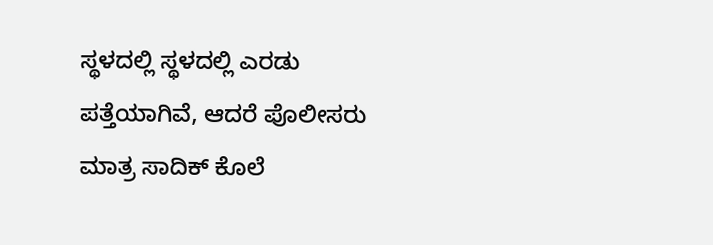ಸ್ಥಳದಲ್ಲಿ ಸ್ಥಳದಲ್ಲಿ ಎರಡು ಪತ್ತೆಯಾಗಿವೆ‌, ಆದರೆ ಪೊಲೀಸರು ಮಾತ್ರ ಸಾದಿಕ್ ಕೊಲೆ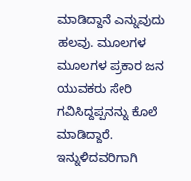ಮಾಡಿದ್ದಾನೆ ಎನ್ನುವುದು ಹಲವು. ಮೂಲಗಳ ಮೂಲಗಳ ಪ್ರಕಾರ ಜನ ಯುವಕರು ಸೇರಿ ಗವಿಸಿದ್ದಪ್ಪನನ್ನು ಕೊಲೆ ಮಾಡಿದ್ದಾರೆ. ಇನ್ನುಳಿದವರಿಗಾಗಿ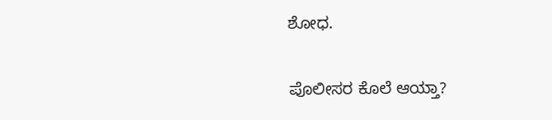ಶೋಧ.

ಪೊಲೀಸರ ಕೊಲೆ ಆಯ್ತಾ?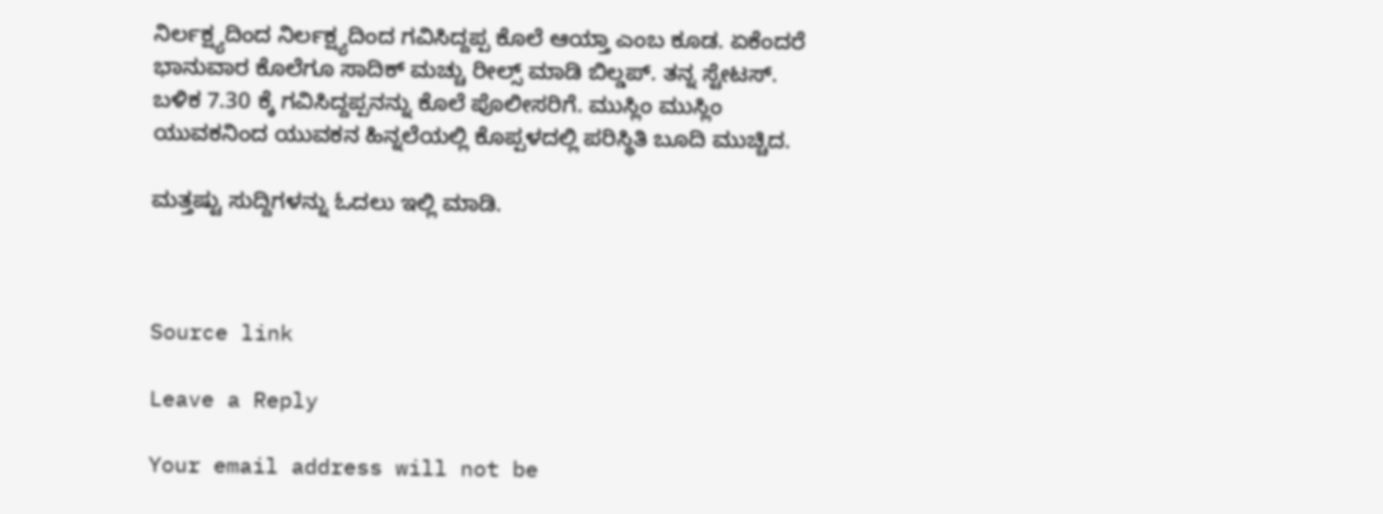ನಿರ್ಲಕ್ಷ್ಯದಿಂದ ನಿರ್ಲಕ್ಷ್ಯದಿಂದ ಗವಿಸಿದ್ದಪ್ಪ ಕೊಲೆ ಆಯ್ತಾ ಎಂಬ ಕೂಡ. ಏಕೆಂದರೆ ಭಾನುವಾರ ಕೊಲೆಗೂ‌ ಸಾದಿಕ್ ಮಚ್ಚು ರೀಲ್ಸ್ ಮಾಡಿ ಬಿಲ್ಡಪ್. ತನ್ನ ಸ್ಟೇಟಸ್. ಬಳಿಕ 7.30 ಕ್ಕೆ ಗವಿಸಿದ್ದಪ್ಪನನ್ನು ಕೊಲೆ ಪೊಲೀಸರಿಗೆ. ಮುಸ್ಲಿಂ ಮುಸ್ಲಿಂ ಯುವಕನಿಂದ ಯುವಕನ ಹಿನ್ನಲೆಯಲ್ಲಿ ಕೊಪ್ಪಳದಲ್ಲಿ ಪರಿಸ್ಥಿತಿ ಬೂದಿ ಮುಚ್ಚಿದ.

ಮತ್ತಷ್ಟು ಸುದ್ದಿಗಳನ್ನು ಓದಲು ಇಲ್ಲಿ ಮಾಡಿ.



Source link

Leave a Reply

Your email address will not be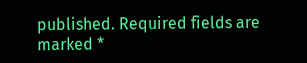published. Required fields are marked *